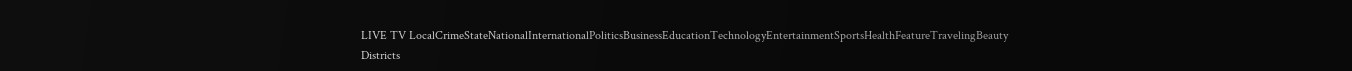LIVE TV LocalCrimeStateNationalInternationalPoliticsBusinessEducationTechnologyEntertainmentSportsHealthFeatureTravelingBeauty
Districts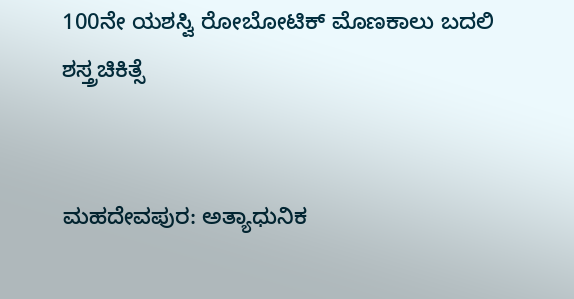100ನೇ ಯಶಸ್ವಿ ರೋಬೋಟಿಕ್ ಮೊಣಕಾಲು ಬದಲಿ ಶಸ್ತ್ರಚಿಕಿತ್ಸೆ


ಮಹದೇವಪುರ: ಅತ್ಯಾಧುನಿಕ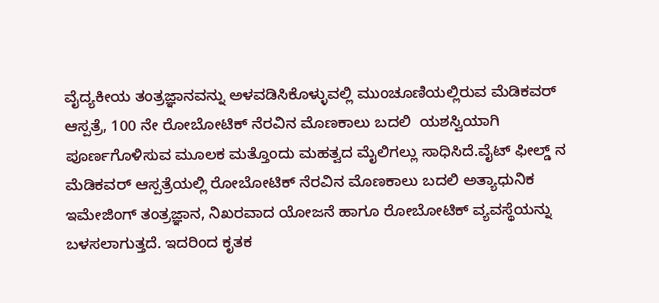ವೈದ್ಯಕೀಯ ತಂತ್ರಜ್ಞಾನವನ್ನು ಅಳವಡಿಸಿಕೊಳ್ಳುವಲ್ಲಿ ಮುಂಚೂಣಿಯಲ್ಲಿರುವ ಮೆಡಿಕವರ್ ಆಸ್ಪತ್ರೆ, 100 ನೇ ರೋಬೋಟಿಕ್ ನೆರವಿನ ಮೊಣಕಾಲು ಬದಲಿ  ಯಶಸ್ವಿಯಾಗಿ ಪೂರ್ಣಗೊಳಿಸುವ ಮೂಲಕ ಮತ್ತೊಂದು ಮಹತ್ವದ ಮೈಲಿಗಲ್ಲು ಸಾಧಿಸಿದೆ.ವೈಟ್ ಫೀಲ್ಡ್ ನ ಮೆಡಿಕವರ್ ಆಸ್ಪತ್ರೆಯಲ್ಲಿ ರೋಬೋಟಿಕ್ ನೆರವಿನ ಮೊಣಕಾಲು ಬದಲಿ ಅತ್ಯಾಧುನಿಕ ಇಮೇಜಿಂಗ್ ತಂತ್ರಜ್ಞಾನ, ನಿಖರವಾದ ಯೋಜನೆ ಹಾಗೂ ರೋಬೋಟಿಕ್ ವ್ಯವಸ್ಥೆಯನ್ನು ಬಳಸಲಾಗುತ್ತದೆ. ಇದರಿಂದ ಕೃತಕ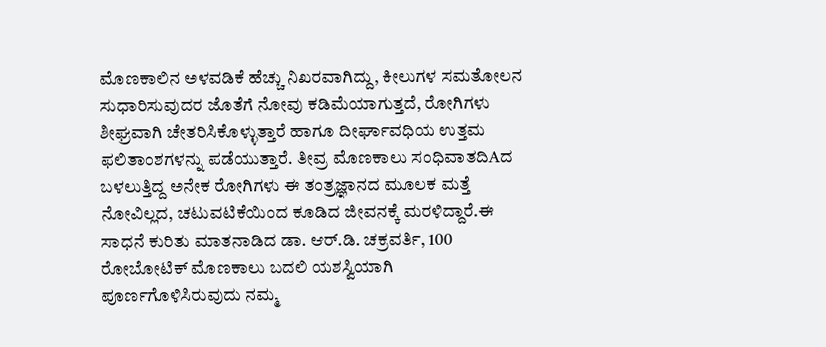ಮೊಣಕಾಲಿನ ಅಳವಡಿಕೆ ಹೆಚ್ಚು ನಿಖರವಾಗಿದ್ದು, ಕೀಲುಗಳ ಸಮತೋಲನ ಸುಧಾರಿಸುವುದರ ಜೊತೆಗೆ ನೋವು ಕಡಿಮೆಯಾಗುತ್ತದೆ, ರೋಗಿಗಳು ಶೀಘ್ರವಾಗಿ ಚೇತರಿಸಿಕೊಳ್ಳುತ್ತಾರೆ ಹಾಗೂ ದೀರ್ಘಾವಧಿಯ ಉತ್ತಮ ಫಲಿತಾಂಶಗಳನ್ನು ಪಡೆಯುತ್ತಾರೆ. ತೀವ್ರ ಮೊಣಕಾಲು ಸಂಧಿವಾತದಿAದ ಬಳಲುತ್ತಿದ್ದ ಅನೇಕ ರೋಗಿಗಳು ಈ ತಂತ್ರಜ್ಞಾನದ ಮೂಲಕ ಮತ್ತೆ ನೋವಿಲ್ಲದ, ಚಟುವಟಿಕೆಯಿಂದ ಕೂಡಿದ ಜೀವನಕ್ಕೆ ಮರಳಿದ್ದಾರೆ.ಈ ಸಾಧನೆ ಕುರಿತು ಮಾತನಾಡಿದ ಡಾ. ಆರ್.ಡಿ. ಚಕ್ರವರ್ತಿ, 100 ರೋಬೋಟಿಕ್ ಮೊಣಕಾಲು ಬದಲಿ ಯಶಸ್ವಿಯಾಗಿ ಪೂರ್ಣಗೊಳಿಸಿರುವುದು ನಮ್ಮ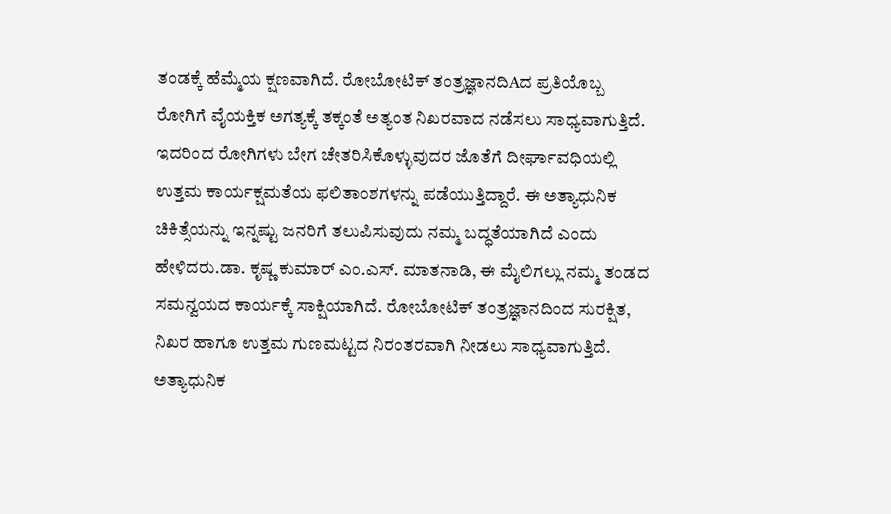ತಂಡಕ್ಕೆ ಹೆಮ್ಮೆಯ ಕ್ಷಣವಾಗಿದೆ. ರೋಬೋಟಿಕ್ ತಂತ್ರಜ್ಞಾನದಿAದ ಪ್ರತಿಯೊಬ್ಬ ರೋಗಿಗೆ ವೈಯಕ್ತಿಕ ಅಗತ್ಯಕ್ಕೆ ತಕ್ಕಂತೆ ಅತ್ಯಂತ ನಿಖರವಾದ ನಡೆಸಲು ಸಾಧ್ಯವಾಗುತ್ತಿದೆ. ಇದರಿಂದ ರೋಗಿಗಳು ಬೇಗ ಚೇತರಿಸಿಕೊಳ್ಳುವುದರ ಜೊತೆಗೆ ದೀರ್ಘಾವಧಿಯಲ್ಲಿ ಉತ್ತಮ ಕಾರ್ಯಕ್ಷಮತೆಯ ಫಲಿತಾಂಶಗಳನ್ನು ಪಡೆಯುತ್ತಿದ್ದಾರೆ. ಈ ಅತ್ಯಾಧುನಿಕ ಚಿಕಿತ್ಸೆಯನ್ನು ಇನ್ನಷ್ಟು ಜನರಿಗೆ ತಲುಪಿಸುವುದು ನಮ್ಮ ಬದ್ಧತೆಯಾಗಿದೆ ಎಂದು ಹೇಳಿದರು.ಡಾ. ಕೃಷ್ಣ ಕುಮಾರ್ ಎಂ.ಎಸ್. ಮಾತನಾಡಿ, ಈ ಮೈಲಿಗಲ್ಲು ನಮ್ಮ ತಂಡದ ಸಮನ್ವಯದ ಕಾರ್ಯಕ್ಕೆ ಸಾಕ್ಷಿಯಾಗಿದೆ. ರೋಬೋಟಿಕ್ ತಂತ್ರಜ್ಞಾನದಿಂದ ಸುರಕ್ಷಿತ, ನಿಖರ ಹಾಗೂ ಉತ್ತಮ ಗುಣಮಟ್ಟದ ನಿರಂತರವಾಗಿ ನೀಡಲು ಸಾಧ್ಯವಾಗುತ್ತಿದೆ. ಅತ್ಯಾಧುನಿಕ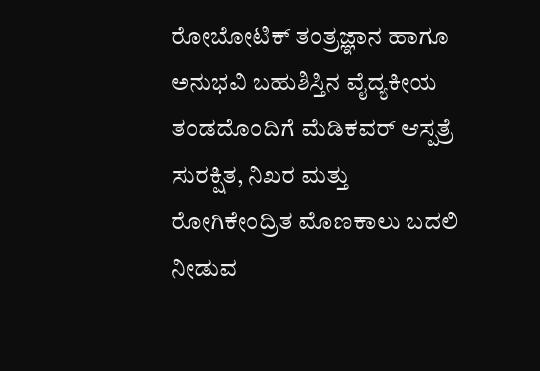ರೋಬೋಟಿಕ್ ತಂತ್ರಜ್ಞಾನ ಹಾಗೂ ಅನುಭವಿ ಬಹುಶಿಸ್ತಿನ ವೈದ್ಯಕೀಯ ತಂಡದೊಂದಿಗೆ ಮೆಡಿಕವರ್ ಆಸ್ಪತ್ರೆ ಸುರಕ್ಷಿತ, ನಿಖರ ಮತ್ತು ರೋಗಿಕೇಂದ್ರಿತ ಮೊಣಕಾಲು ಬದಲಿ ನೀಡುವ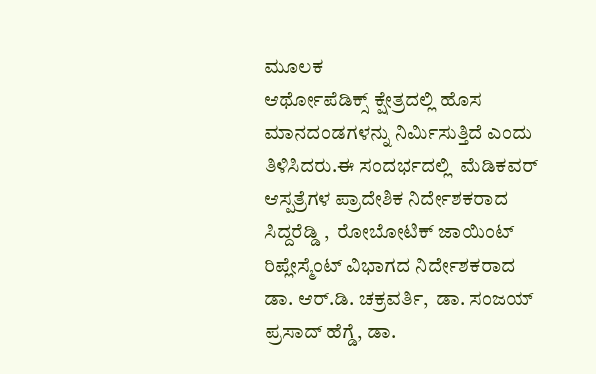ಮೂಲಕ
ಆರ್ಥೋಪೆಡಿಕ್ಸ್ ಕ್ಷೇತ್ರದಲ್ಲಿ ಹೊಸ ಮಾನದಂಡಗಳನ್ನು ನಿರ್ಮಿಸುತ್ತಿದೆ ಎಂದು ತಿಳಿಸಿದರು.ಈ ಸಂದರ್ಭದಲ್ಲಿ  ಮೆಡಿಕವರ್ ಆಸ್ಪತ್ರೆಗಳ ಪ್ರಾದೇಶಿಕ ನಿರ್ದೇಶಕರಾದ  ಸಿದ್ದರೆಡ್ಡಿ ,  ರೋಬೋಟಿಕ್ ಜಾಯಿಂಟ್ ರಿಪ್ಲೇಸ್ಮೆಂಟ್ ವಿಭಾಗದ ನಿರ್ದೇಶಕರಾದ ಡಾ. ಆರ್.ಡಿ. ಚಕ್ರವರ್ತಿ,  ಡಾ. ಸಂಜಯ್ ಪ್ರಸಾದ್ ಹೆಗ್ಡೆ, ಡಾ.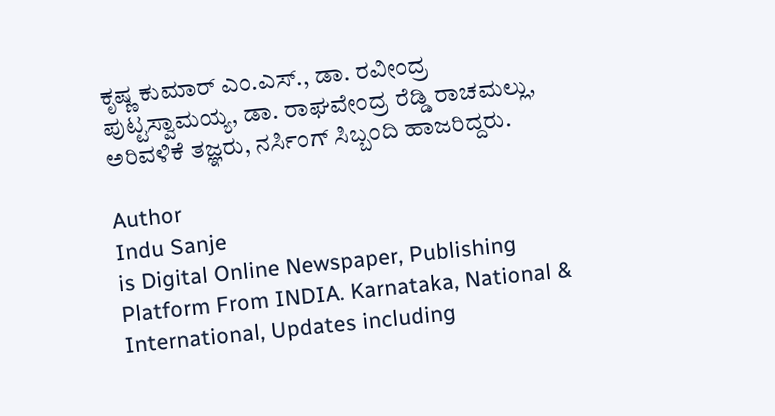ಕೃಷ್ಣ ಕುಮಾರ್ ಎಂ.ಎಸ್., ಡಾ. ರವೀಂದ್ರ ಪುಟ್ಟಸ್ವಾಮಯ್ಯ, ಡಾ. ರಾಘವೇಂದ್ರ ರೆಡ್ಡಿ ರಾಚಮಲ್ಲು, ಅರಿವಳಿಕೆ ತಜ್ಞರು, ನರ್ಸಿಂಗ್ ಸಿಬ್ಬಂದಿ ಹಾಜರಿದ್ದರು.

Author
Indu Sanje
is Digital Online Newspaper, Publishing Platform From INDIA. Karnataka, National & International, Updates including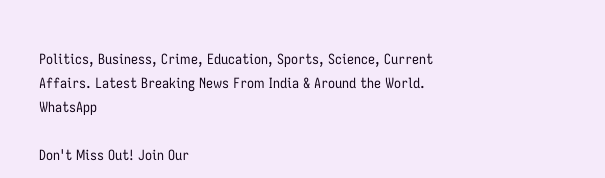Politics, Business, Crime, Education, Sports, Science, Current Affairs. Latest Breaking News From India & Around the World.
WhatsApp

Don't Miss Out! Join Our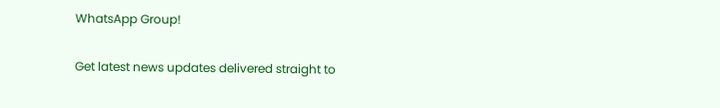WhatsApp Group!

Get latest news updates delivered straight to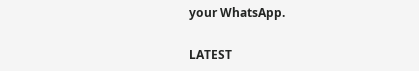your WhatsApp.

LATEST